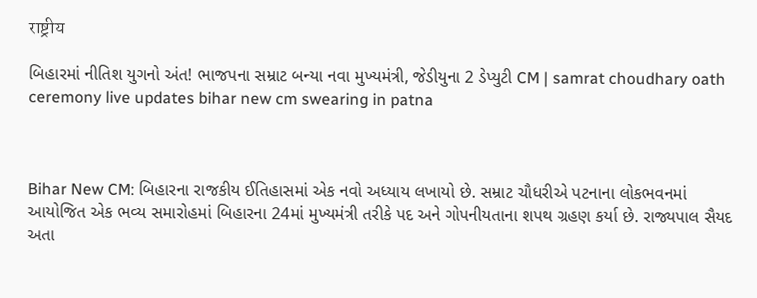राष्ट्रीय

બિહારમાં નીતિશ યુગનો અંત! ભાજપના સમ્રાટ બન્યા નવા મુખ્યમંત્રી, જેડીયુના 2 ડેપ્યુટી CM | samrat choudhary oath ceremony live updates bihar new cm swearing in patna



Bihar New CM: બિહારના રાજકીય ઈતિહાસમાં એક નવો અધ્યાય લખાયો છે. સમ્રાટ ચૌધરીએ પટનાના લોકભવનમાં આયોજિત એક ભવ્ય સમારોહમાં બિહારના 24માં મુખ્યમંત્રી તરીકે પદ અને ગોપનીયતાના શપથ ગ્રહણ કર્યા છે. રાજ્યપાલ સૈયદ અતા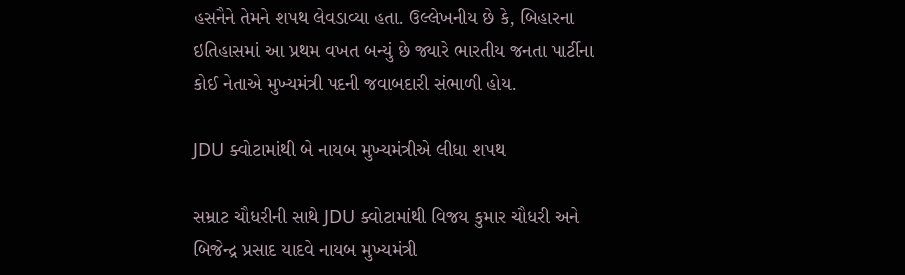હસનૈને તેમને શપથ લેવડાવ્યા હતા. ઉલ્લેખનીય છે કે, બિહારના ઇતિહાસમાં આ પ્રથમ વખત બન્યું છે જ્યારે ભારતીય જનતા પાર્ટીના કોઈ નેતાએ મુખ્યમંત્રી પદની જવાબદારી સંભાળી હોય.

JDU ક્વોટામાંથી બે નાયબ મુખ્યમંત્રીએ લીધા શપથ

સમ્રાટ ચૌધરીની સાથે JDU ક્વોટામાંથી વિજય કુમાર ચૌધરી અને બિજેન્દ્ર પ્રસાદ યાદવે નાયબ મુખ્યમંત્રી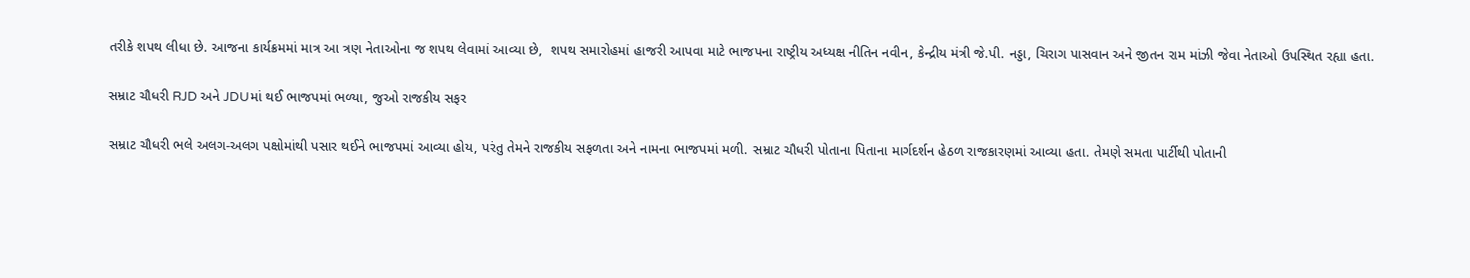તરીકે શપથ લીધા છે. આજના કાર્યક્રમમાં માત્ર આ ત્રણ નેતાઓના જ શપથ લેવામાં આવ્યા છે,  શપથ સમારોહમાં હાજરી આપવા માટે ભાજપના રાષ્ટ્રીય અધ્યક્ષ નીતિન નવીન, કેન્દ્રીય મંત્રી જે.પી. નડ્ડા, ચિરાગ પાસવાન અને જીતન રામ માંઝી જેવા નેતાઓ ઉપસ્થિત રહ્યા હતા.

સમ્રાટ ચૌધરી RJD અને JDUમાં થઈ ભાજપમાં ભળ્યા, જુઓ રાજકીય સફર

સમ્રાટ ચૌધરી ભલે અલગ-અલગ પક્ષોમાંથી પસાર થઈને ભાજપમાં આવ્યા હોય, પરંતુ તેમને રાજકીય સફળતા અને નામના ભાજપમાં મળી. સમ્રાટ ચૌધરી પોતાના પિતાના માર્ગદર્શન હેઠળ રાજકારણમાં આવ્યા હતા. તેમણે સમતા પાર્ટીથી પોતાની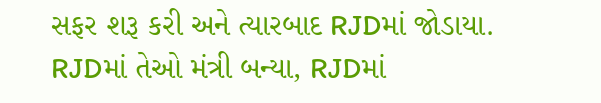સફર શરૂ કરી અને ત્યારબાદ RJDમાં જોડાયા. RJDમાં તેઓ મંત્રી બન્યા, RJDમાં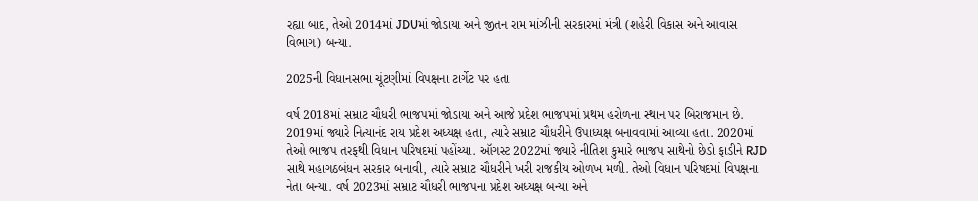રહ્યા બાદ, તેઓ 2014માં JDUમાં જોડાયા અને જીતન રામ માંઝીની સરકારમાં મંત્રી (શહેરી વિકાસ અને આવાસ વિભાગ) બન્યા.

2025ની વિધાનસભા ચૂંટણીમાં વિપક્ષના ટાર્ગેટ પર હતા

વર્ષ 2018માં સમ્રાટ ચૌધરી ભાજપમાં જોડાયા અને આજે પ્રદેશ ભાજપમાં પ્રથમ હરોળના સ્થાન પર બિરાજમાન છે. 2019માં જ્યારે નિત્યાનંદ રાય પ્રદેશ અધ્યક્ષ હતા, ત્યારે સમ્રાટ ચૌધરીને ઉપાધ્યક્ષ બનાવવામાં આવ્યા હતા. 2020માં તેઓ ભાજપ તરફથી વિધાન પરિષદમાં પહોંચ્યા. ઑગસ્ટ 2022માં જ્યારે નીતિશ કુમારે ભાજપ સાથેનો છેડો ફાડીને RJD સાથે મહાગઠબંધન સરકાર બનાવી, ત્યારે સમ્રાટ ચૌધરીને ખરી રાજકીય ઓળખ મળી. તેઓ વિધાન પરિષદમાં વિપક્ષના નેતા બન્યા. વર્ષ 2023માં સમ્રાટ ચૌધરી ભાજપના પ્રદેશ અધ્યક્ષ બન્યા અને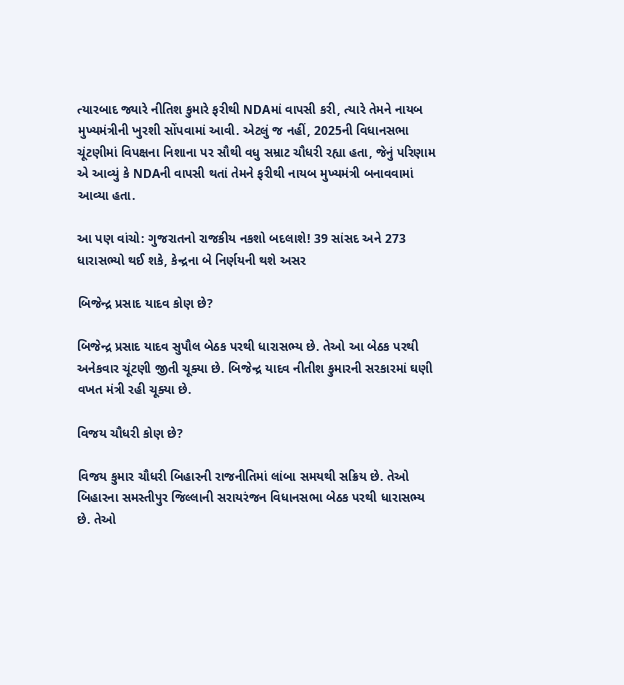ત્યારબાદ જ્યારે નીતિશ કુમારે ફરીથી NDAમાં વાપસી કરી, ત્યારે તેમને નાયબ મુખ્યમંત્રીની ખુરશી સોંપવામાં આવી. એટલું જ નહીં, 2025ની વિધાનસભા ચૂંટણીમાં વિપક્ષના નિશાના પર સૌથી વધુ સમ્રાટ ચૌધરી રહ્યા હતા, જેનું પરિણામ એ આવ્યું કે NDAની વાપસી થતાં તેમને ફરીથી નાયબ મુખ્યમંત્રી બનાવવામાં આવ્યા હતા.

આ પણ વાંચો: ગુજરાતનો રાજકીય નકશો બદલાશે! 39 સાંસદ અને 273 ધારાસભ્યો થઈ શકે, કેન્દ્રના બે નિર્ણયની થશે અસર

બિજેન્દ્ર પ્રસાદ યાદવ કોણ છે?

બિજેન્દ્ર પ્રસાદ યાદવ સુપૌલ બેઠક પરથી ધારાસભ્ય છે. તેઓ આ બેઠક પરથી અનેકવાર ચૂંટણી જીતી ચૂક્યા છે. બિજેન્દ્ર યાદવ નીતીશ કુમારની સરકારમાં ઘણી વખત મંત્રી રહી ચૂક્યા છે.

વિજય ચૌધરી કોણ છે?

વિજય કુમાર ચૌધરી બિહારની રાજનીતિમાં લાંબા સમયથી સક્રિય છે. તેઓ બિહારના સમસ્તીપુર જિલ્લાની સરાયરંજન વિધાનસભા બેઠક પરથી ધારાસભ્ય છે. તેઓ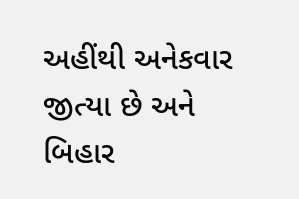અહીંથી અનેકવાર જીત્યા છે અને બિહાર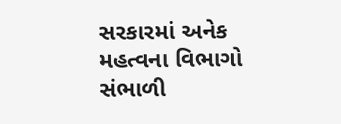સરકારમાં અનેક મહત્વના વિભાગો સંભાળી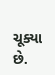ચૂક્યા છે.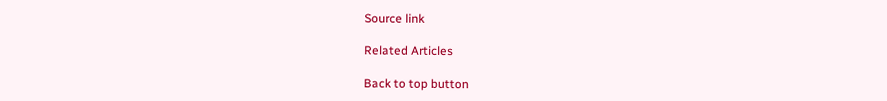Source link

Related Articles

Back to top button